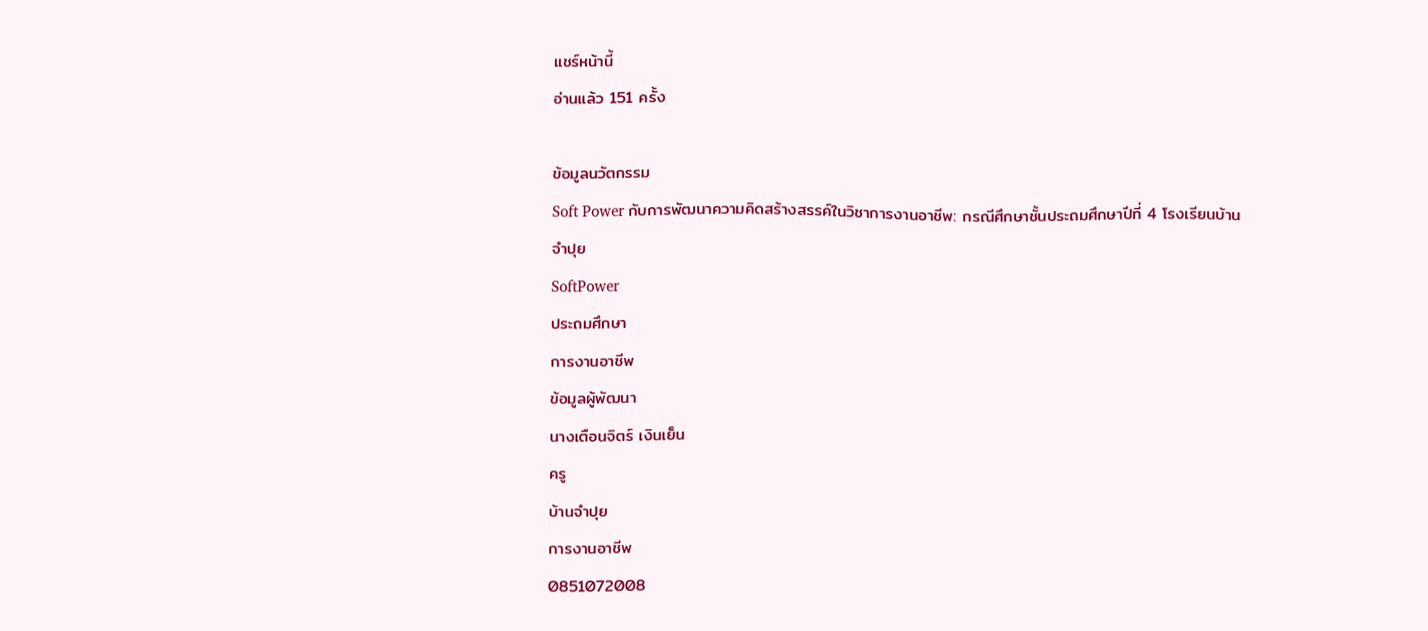แชร์หน้านี้
อ่านแล้ว 151 ครั้ง

ข้อมูลนวัตกรรม
Soft Power กับการพัฒนาความคิดสร้างสรรค์ในวิชาการงานอาชีพ: กรณีศึกษาชั้นประถมศึกษาปีที่ 4 โรงเรียนบ้านจำปุย
SoftPower
ประถมศึกษา
การงานอาชีพ
ข้อมูลผู้พัฒนา
นางเตือนจิตร์ เงินเย็น
ครู
บ้านจำปุย
การงานอาชีพ
0851072008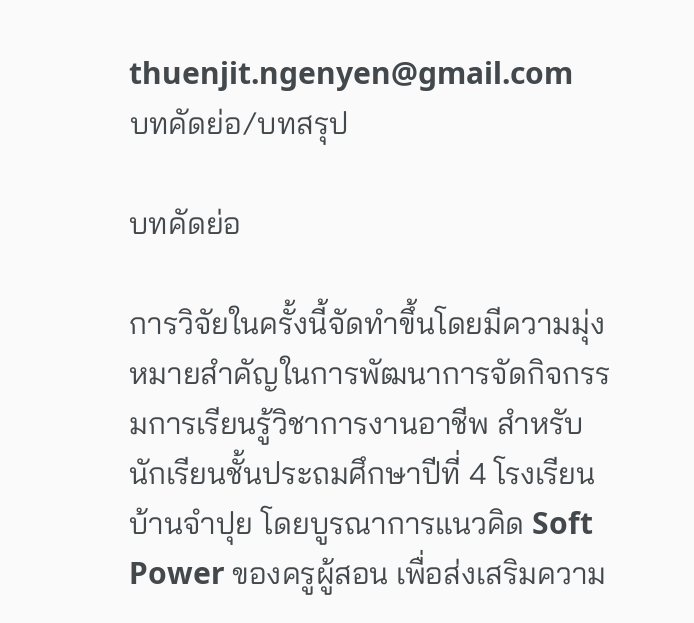thuenjit.ngenyen@gmail.com
บทคัดย่อ/บทสรุป

บทคัดย่อ

การวิจัยในครั้งนี้จัดทำขึ้นโดยมีความมุ่งหมายสำคัญในการพัฒนาการจัดกิจกรรมการเรียนรู้วิชาการงานอาชีพ สำหรับนักเรียนชั้นประถมศึกษาปีที่ 4 โรงเรียนบ้านจำปุย โดยบูรณาการแนวคิด Soft Power ของครูผู้สอน เพื่อส่งเสริมความ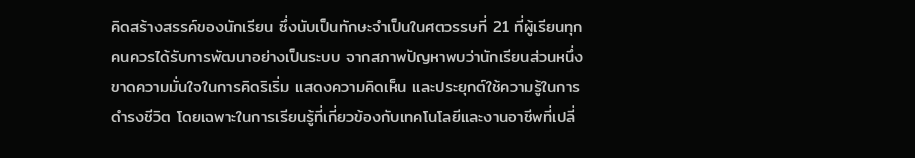คิดสร้างสรรค์ของนักเรียน ซึ่งนับเป็นทักษะจำเป็นในศตวรรษที่ 21 ที่ผู้เรียนทุกคนควรได้รับการพัฒนาอย่างเป็นระบบ จากสภาพปัญหาพบว่านักเรียนส่วนหนึ่งขาดความมั่นใจในการคิดริเริ่ม แสดงความคิดเห็น และประยุกต์ใช้ความรู้ในการดำรงชีวิต โดยเฉพาะในการเรียนรู้ที่เกี่ยวข้องกับเทคโนโลยีและงานอาชีพที่เปลี่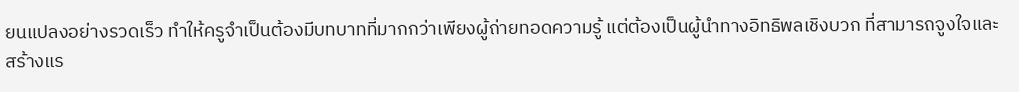ยนแปลงอย่างรวดเร็ว ทำให้ครูจำเป็นต้องมีบทบาทที่มากกว่าเพียงผู้ถ่ายทอดความรู้ แต่ต้องเป็นผู้นำทางอิทธิพลเชิงบวก ที่สามารถจูงใจและสร้างแร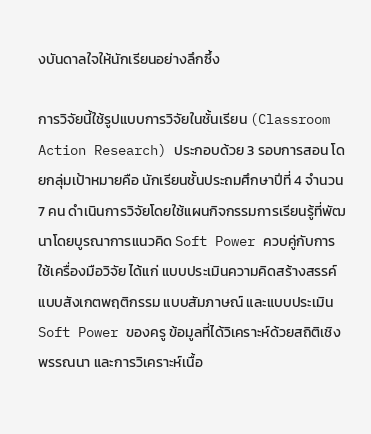งบันดาลใจให้นักเรียนอย่างลึกซึ้ง

การวิจัยนี้ใช้รูปแบบการวิจัยในชั้นเรียน (Classroom Action Research) ประกอบด้วย 3 รอบการสอน โดยกลุ่มเป้าหมายคือ นักเรียนชั้นประถมศึกษาปีที่ 4 จำนวน 7 คน ดำเนินการวิจัยโดยใช้แผนกิจกรรมการเรียนรู้ที่พัฒนาโดยบูรณาการแนวคิด Soft Power ควบคู่กับการใช้เครื่องมือวิจัย ได้แก่ แบบประเมินความคิดสร้างสรรค์ แบบสังเกตพฤติกรรม แบบสัมภาษณ์ และแบบประเมิน Soft Power ของครู ข้อมูลที่ได้วิเคราะห์ด้วยสถิติเชิงพรรณนา และการวิเคราะห์เนื้อ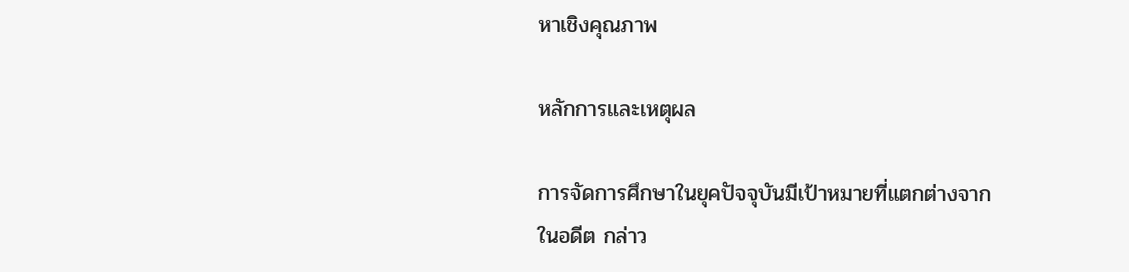หาเชิงคุณภาพ

หลักการและเหตุผล

การจัดการศึกษาในยุคปัจจุบันมีเป้าหมายที่แตกต่างจากในอดีต กล่าว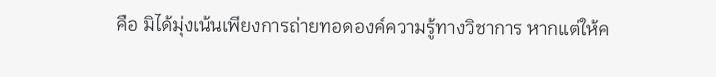คือ มิได้มุ่งเน้นเพียงการถ่ายทอดองค์ความรู้ทางวิชาการ หากแต่ให้ค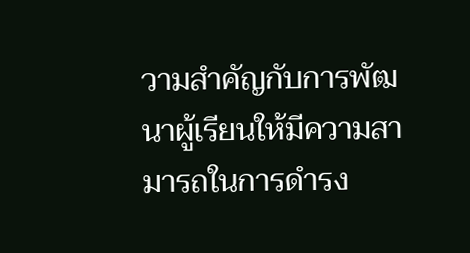วามสำคัญกับการพัฒนาผู้เรียนให้มีความสามารถในการดำรง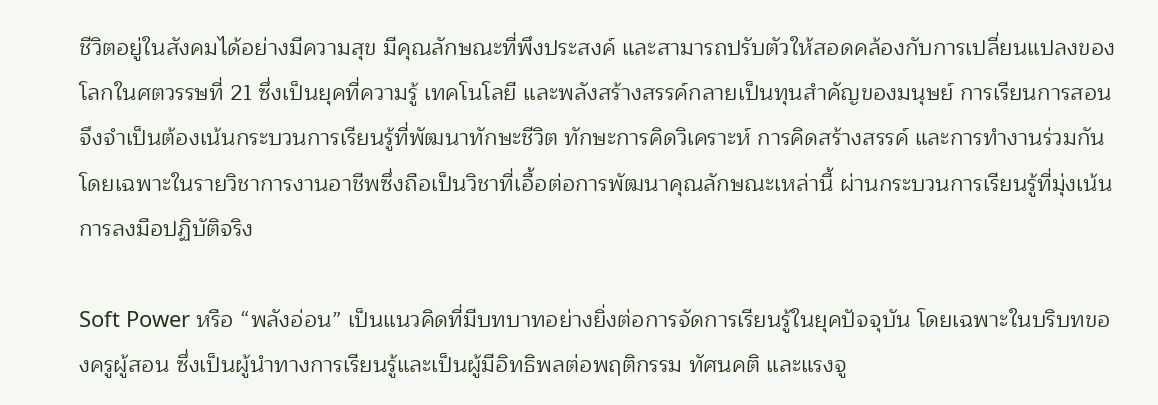ชีวิตอยู่ในสังคมได้อย่างมีความสุข มีคุณลักษณะที่พึงประสงค์ และสามารถปรับตัวให้สอดคล้องกับการเปลี่ยนแปลงของโลกในศตวรรษที่ 21 ซึ่งเป็นยุคที่ความรู้ เทคโนโลยี และพลังสร้างสรรค์กลายเป็นทุนสำคัญของมนุษย์ การเรียนการสอนจึงจำเป็นต้องเน้นกระบวนการเรียนรู้ที่พัฒนาทักษะชีวิต ทักษะการคิดวิเคราะห์ การคิดสร้างสรรค์ และการทำงานร่วมกัน โดยเฉพาะในรายวิชาการงานอาชีพซึ่งถือเป็นวิชาที่เอื้อต่อการพัฒนาคุณลักษณะเหล่านี้ ผ่านกระบวนการเรียนรู้ที่มุ่งเน้นการลงมือปฏิบัติจริง

Soft Power หรือ “พลังอ่อน” เป็นแนวคิดที่มีบทบาทอย่างยิ่งต่อการจัดการเรียนรู้ในยุคปัจจุบัน โดยเฉพาะในบริบทของครูผู้สอน ซึ่งเป็นผู้นำทางการเรียนรู้และเป็นผู้มีอิทธิพลต่อพฤติกรรม ทัศนคติ และแรงจู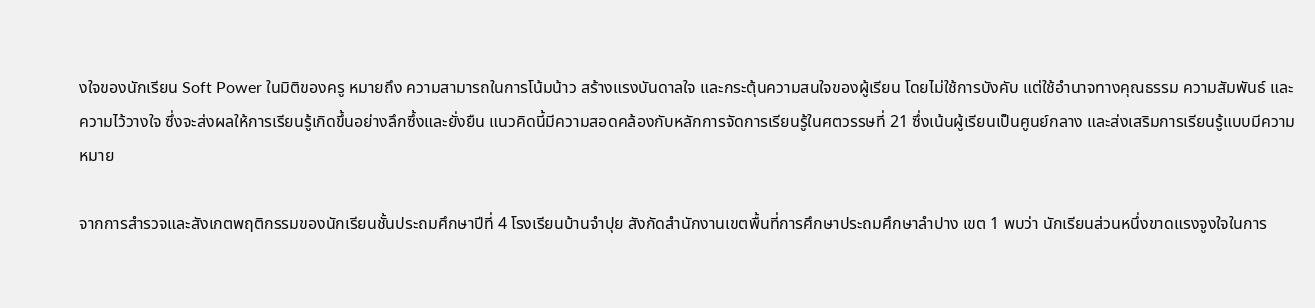งใจของนักเรียน Soft Power ในมิติของครู หมายถึง ความสามารถในการโน้มน้าว สร้างแรงบันดาลใจ และกระตุ้นความสนใจของผู้เรียน โดยไม่ใช้การบังคับ แต่ใช้อำนาจทางคุณธรรม ความสัมพันธ์ และความไว้วางใจ ซึ่งจะส่งผลให้การเรียนรู้เกิดขึ้นอย่างลึกซึ้งและยั่งยืน แนวคิดนี้มีความสอดคล้องกับหลักการจัดการเรียนรู้ในศตวรรษที่ 21 ซึ่งเน้นผู้เรียนเป็นศูนย์กลาง และส่งเสริมการเรียนรู้แบบมีความหมาย

จากการสำรวจและสังเกตพฤติกรรมของนักเรียนชั้นประถมศึกษาปีที่ 4 โรงเรียนบ้านจำปุย สังกัดสำนักงานเขตพื้นที่การศึกษาประถมศึกษาลำปาง เขต 1 พบว่า นักเรียนส่วนหนึ่งขาดแรงจูงใจในการ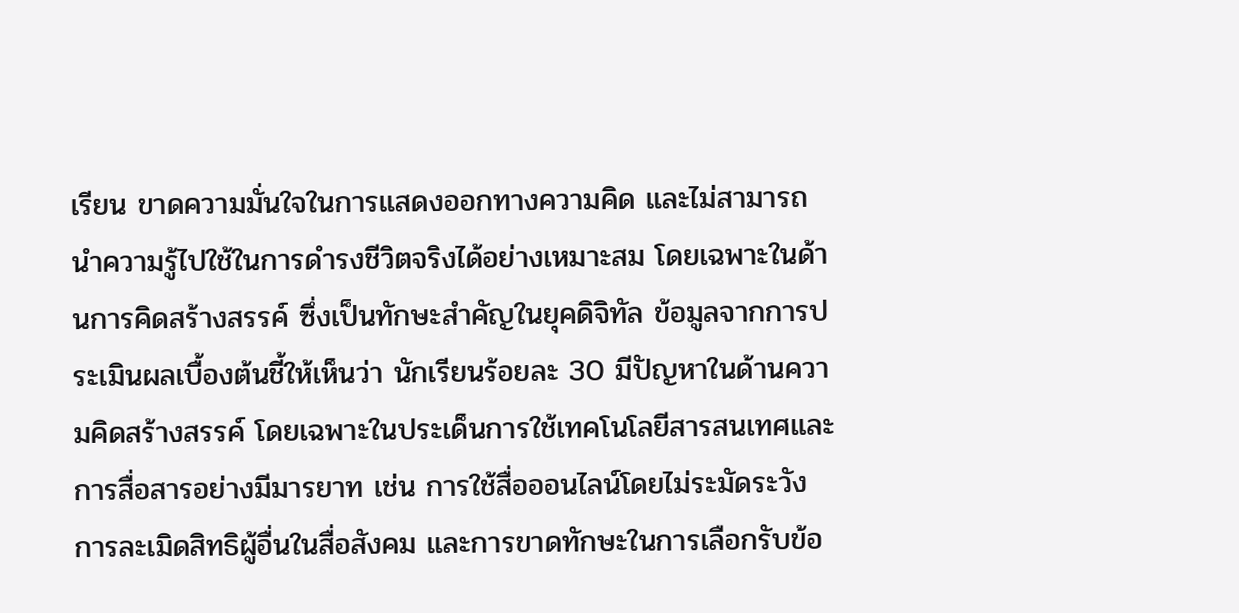เรียน ขาดความมั่นใจในการแสดงออกทางความคิด และไม่สามารถนำความรู้ไปใช้ในการดำรงชีวิตจริงได้อย่างเหมาะสม โดยเฉพาะในด้านการคิดสร้างสรรค์ ซึ่งเป็นทักษะสำคัญในยุคดิจิทัล ข้อมูลจากการประเมินผลเบื้องต้นชี้ให้เห็นว่า นักเรียนร้อยละ 30 มีปัญหาในด้านความคิดสร้างสรรค์ โดยเฉพาะในประเด็นการใช้เทคโนโลยีสารสนเทศและการสื่อสารอย่างมีมารยาท เช่น การใช้สื่อออนไลน์โดยไม่ระมัดระวัง การละเมิดสิทธิผู้อื่นในสื่อสังคม และการขาดทักษะในการเลือกรับข้อ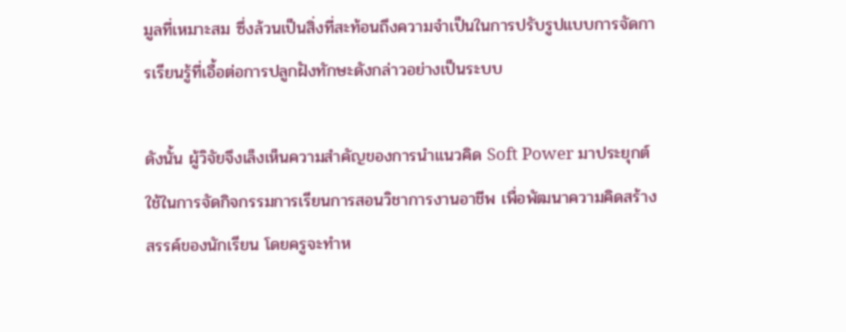มูลที่เหมาะสม ซึ่งล้วนเป็นสิ่งที่สะท้อนถึงความจำเป็นในการปรับรูปแบบการจัดการเรียนรู้ที่เอื้อต่อการปลูกฝังทักษะดังกล่าวอย่างเป็นระบบ

ดังนั้น ผู้วิจัยจึงเล็งเห็นความสำคัญของการนำแนวคิด Soft Power มาประยุกต์ใช้ในการจัดกิจกรรมการเรียนการสอนวิชาการงานอาชีพ เพื่อพัฒนาความคิดสร้างสรรค์ของนักเรียน โดยครูจะทำห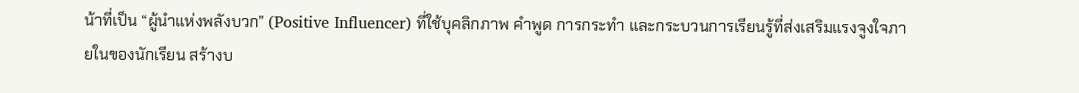น้าที่เป็น “ผู้นำแห่งพลังบวก” (Positive Influencer) ที่ใช้บุคลิกภาพ คำพูด การกระทำ และกระบวนการเรียนรู้ที่ส่งเสริมแรงจูงใจภายในของนักเรียน สร้างบ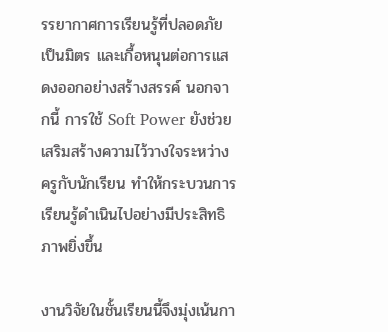รรยากาศการเรียนรู้ที่ปลอดภัย เป็นมิตร และเกื้อหนุนต่อการแสดงออกอย่างสร้างสรรค์ นอกจากนี้ การใช้ Soft Power ยังช่วยเสริมสร้างความไว้วางใจระหว่างครูกับนักเรียน ทำให้กระบวนการเรียนรู้ดำเนินไปอย่างมีประสิทธิภาพยิ่งขึ้น

งานวิจัยในชั้นเรียนนี้จึงมุ่งเน้นกา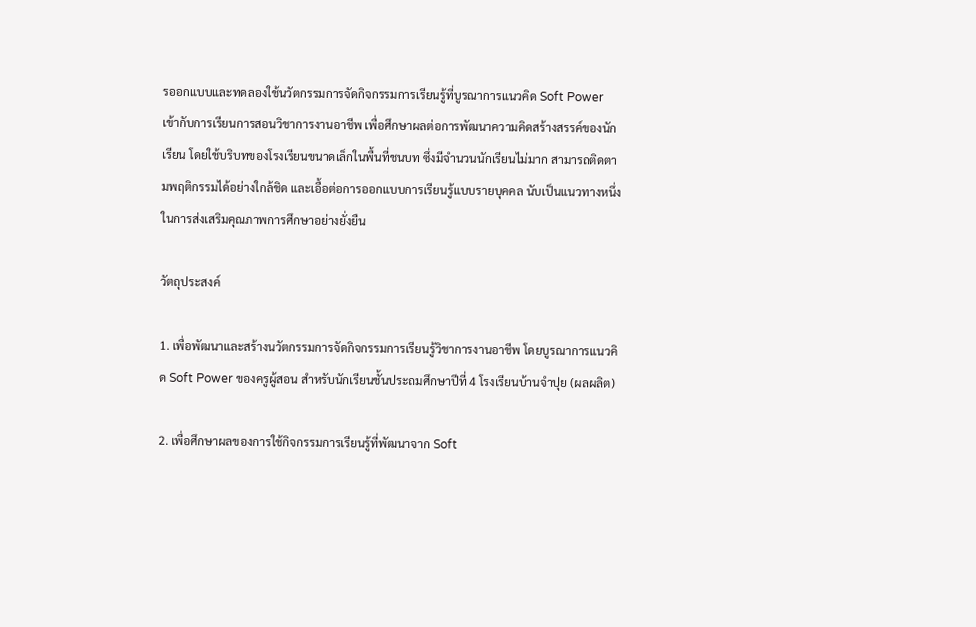รออกแบบและทดลองใช้นวัตกรรมการจัดกิจกรรมการเรียนรู้ที่บูรณาการแนวคิด Soft Power เข้ากับการเรียนการสอนวิชาการงานอาชีพ เพื่อศึกษาผลต่อการพัฒนาความคิดสร้างสรรค์ของนักเรียน โดยใช้บริบทของโรงเรียนขนาดเล็กในพื้นที่ชนบท ซึ่งมีจำนวนนักเรียนไม่มาก สามารถติดตามพฤติกรรมได้อย่างใกล้ชิด และเอื้อต่อการออกแบบการเรียนรู้แบบรายบุคคล นับเป็นแนวทางหนึ่งในการส่งเสริมคุณภาพการศึกษาอย่างยั่งยืน

วัตถุประสงค์

1. เพื่อพัฒนาและสร้างนวัตกรรมการจัดกิจกรรมการเรียนรู้วิชาการงานอาชีพ โดยบูรณาการแนวคิด Soft Power ของครูผู้สอน สำหรับนักเรียนชั้นประถมศึกษาปีที่ 4 โรงเรียนบ้านจำปุย (ผลผลิต)

2. เพื่อศึกษาผลของการใช้กิจกรรมการเรียนรู้ที่พัฒนาจาก Soft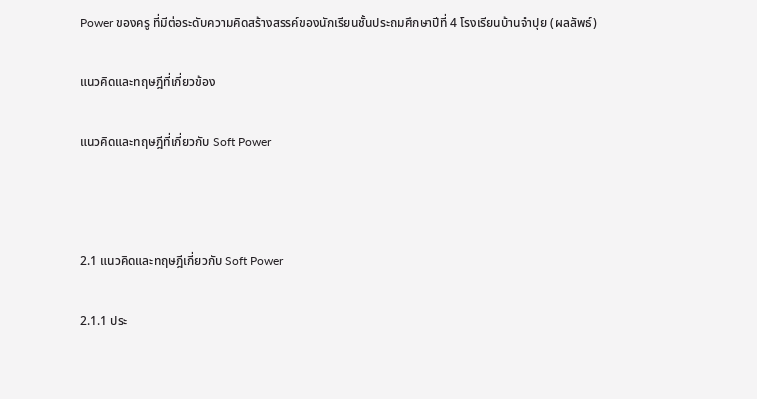Power ของครู ที่มีต่อระดับความคิดสร้างสรรค์ของนักเรียนชั้นประถมศึกษาปีที่ 4 โรงเรียนบ้านจำปุย (ผลลัพธ์)

แนวคิดและทฤษฎีที่เกี่ยวข้อง

แนวคิดและทฤษฎีที่เกี่ยวกับ Soft Power



2.1 แนวคิดและทฤษฎีเกี่ยวกับ Soft Power

2.1.1 ประ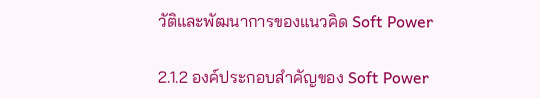วัติและพัฒนาการของแนวคิด Soft Power

2.1.2 องค์ประกอบสำคัญของ Soft Power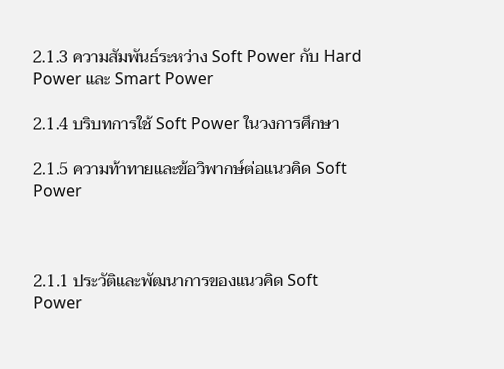2.1.3 ความสัมพันธ์ระหว่าง Soft Power กับ Hard Power และ Smart Power

2.1.4 บริบทการใช้ Soft Power ในวงการศึกษา

2.1.5 ความท้าทายและข้อวิพากษ์ต่อแนวคิด Soft Power



2.1.1 ประวัติและพัฒนาการของแนวคิด Soft Power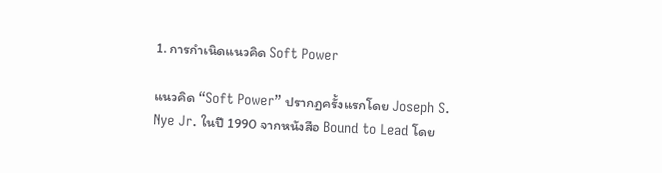1. การกำเนิดแนวคิด Soft Power

แนวคิด “Soft Power” ปรากฏครั้งแรกโดย Joseph S. Nye Jr. ในปี 1990 จากหนังสือ Bound to Lead โดย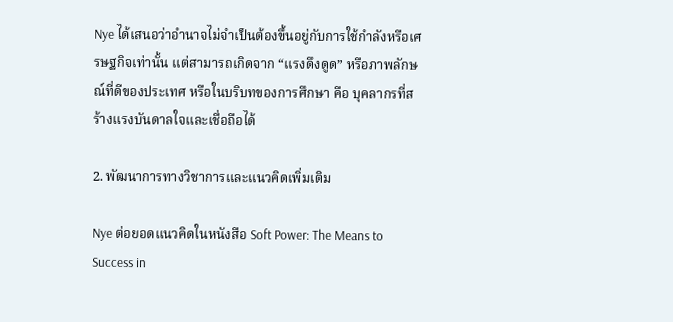Nye ได้เสนอว่าอำนาจไม่จำเป็นต้องขึ้นอยู่กับการใช้กำลังหรือเศรษฐกิจเท่านั้น แต่สามารถเกิดจาก “แรงดึงดูด” หรือภาพลักษณ์ที่ดีของประเทศ หรือในบริบทของการศึกษา คือ บุคลากรที่สร้างแรงบันดาลใจและเชื่อถือได้

2. พัฒนาการทางวิชาการและแนวคิดเพิ่มเติม

Nye ต่อยอดแนวคิดในหนังสือ Soft Power: The Means to Success in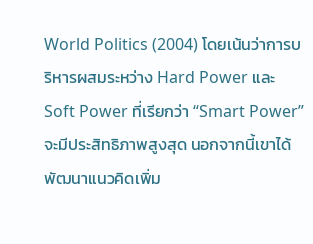World Politics (2004) โดยเน้นว่าการบริหารผสมระหว่าง Hard Power และ Soft Power ที่เรียกว่า “Smart Power” จะมีประสิทธิภาพสูงสุด นอกจากนี้เขาได้พัฒนาแนวคิดเพิ่ม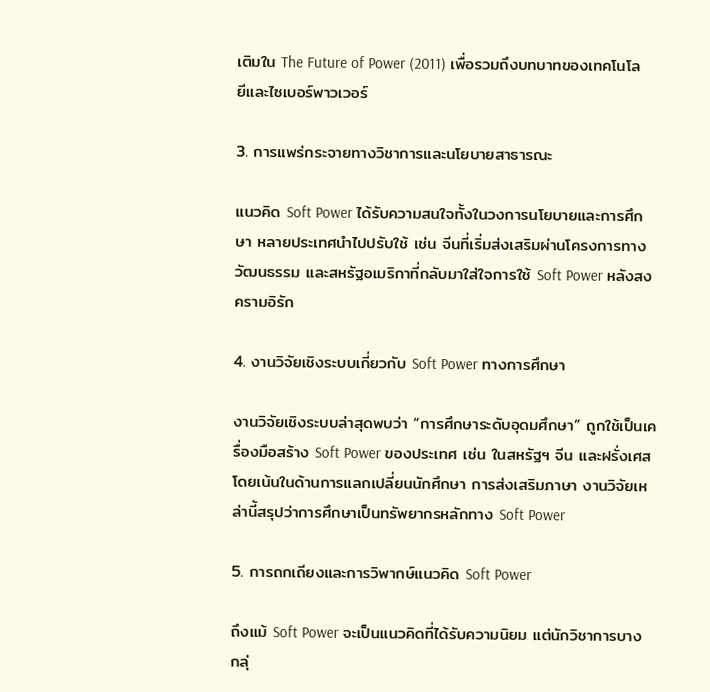เติมใน The Future of Power (2011) เพื่อรวมถึงบทบาทของเทคโนโลยีและไซเบอร์พาวเวอร์

3. การแพร่กระจายทางวิชาการและนโยบายสาธารณะ

แนวคิด Soft Power ได้รับความสนใจทั้งในวงการนโยบายและการศึกษา หลายประเทศนำไปปรับใช้ เช่น จีนที่เริ่มส่งเสริมผ่านโครงการทางวัฒนธรรม และสหรัฐอเมริกาที่กลับมาใส่ใจการใช้ Soft Power หลังสงครามอิรัก

4. งานวิจัยเชิงระบบเกี่ยวกับ Soft Power ทางการศึกษา

งานวิจัยเชิงระบบล่าสุดพบว่า “การศึกษาระดับอุดมศึกษา” ถูกใช้เป็นเครื่องมือสร้าง Soft Power ของประเทศ เช่น ในสหรัฐฯ จีน และฝรั่งเศส โดยเน้นในด้านการแลกเปลี่ยนนักศึกษา การส่งเสริมภาษา งานวิจัยเหล่านี้สรุปว่าการศึกษาเป็นทรัพยากรหลักทาง Soft Power

5. การถกเถียงและการวิพากษ์แนวคิด Soft Power

ถึงแม้ Soft Power จะเป็นแนวคิดที่ได้รับความนิยม แต่นักวิชาการบางกลุ่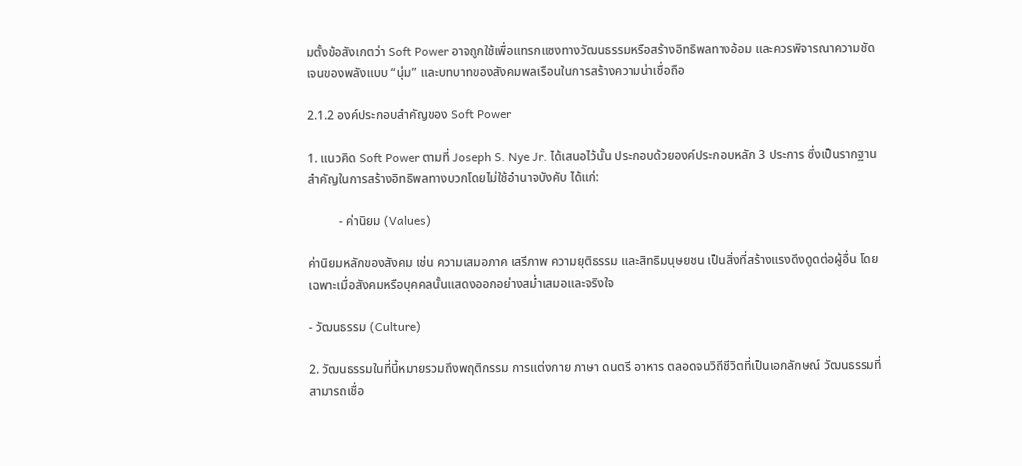มตั้งข้อสังเกตว่า Soft Power อาจถูกใช้เพื่อแทรกแซงทางวัฒนธรรมหรือสร้างอิทธิพลทางอ้อม และควรพิจารณาความชัดเจนของพลังแบบ “นุ่ม” และบทบาทของสังคมพลเรือนในการสร้างความน่าเชื่อถือ

2.1.2 องค์ประกอบสำคัญของ Soft Power

1. แนวคิด Soft Power ตามที่ Joseph S. Nye Jr. ได้เสนอไว้นั้น ประกอบด้วยองค์ประกอบหลัก 3 ประการ ซึ่งเป็นรากฐานสำคัญในการสร้างอิทธิพลทางบวกโดยไม่ใช้อำนาจบังคับ ได้แก่:

          - ค่านิยม (Values)

ค่านิยมหลักของสังคม เช่น ความเสมอภาค เสรีภาพ ความยุติธรรม และสิทธิมนุษยชน เป็นสิ่งที่สร้างแรงดึงดูดต่อผู้อื่น โดยเฉพาะเมื่อสังคมหรือบุคคลนั้นแสดงออกอย่างสม่ำเสมอและจริงใจ

- วัฒนธรรม (Culture)

2. วัฒนธรรมในที่นี้หมายรวมถึงพฤติกรรม การแต่งกาย ภาษา ดนตรี อาหาร ตลอดจนวิถีชีวิตที่เป็นเอกลักษณ์ วัฒนธรรมที่สามารถเชื่อ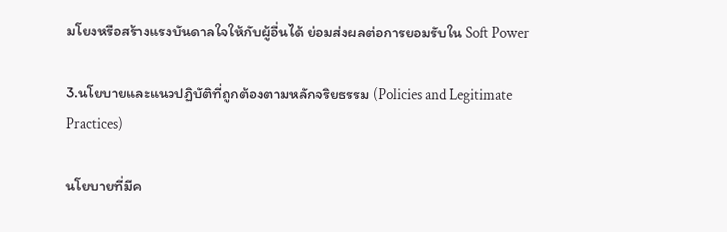มโยงหรือสร้างแรงบันดาลใจให้กับผู้อื่นได้ ย่อมส่งผลต่อการยอมรับใน Soft Power

3.นโยบายและแนวปฏิบัติที่ถูกต้องตามหลักจริยธรรม (Policies and Legitimate Practices)

นโยบายที่มีค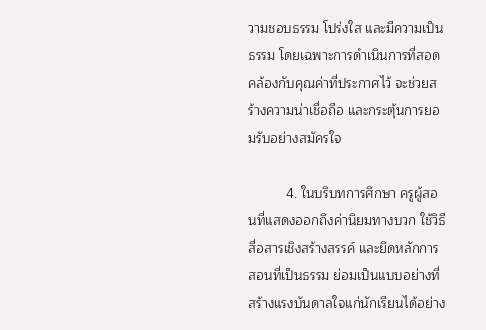วามชอบธรรม โปร่งใส และมีความเป็นธรรม โดยเฉพาะการดำเนินการที่สอดคล้องกับคุณค่าที่ประกาศไว้ จะช่วยสร้างความน่าเชื่อถือ และกระตุ้นการยอมรับอย่างสมัครใจ

          4. ในบริบทการศึกษา ครูผู้สอนที่แสดงออกถึงค่านิยมทางบวก ใช้วิธีสื่อสารเชิงสร้างสรรค์ และยึดหลักการสอนที่เป็นธรรม ย่อมเป็นแบบอย่างที่สร้างแรงบันดาลใจแก่นักเรียนได้อย่าง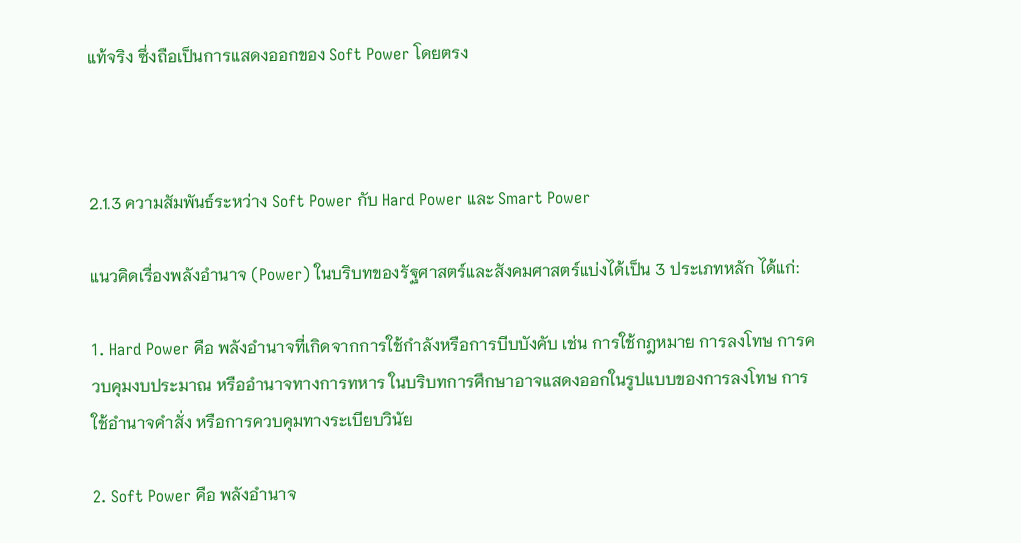แท้จริง ซึ่งถือเป็นการแสดงออกของ Soft Power โดยตรง



2.1.3 ความสัมพันธ์ระหว่าง Soft Power กับ Hard Power และ Smart Power

แนวคิดเรื่องพลังอำนาจ (Power) ในบริบทของรัฐศาสตร์และสังคมศาสตร์แบ่งได้เป็น 3 ประเภทหลัก ได้แก่:

1. Hard Power คือ พลังอำนาจที่เกิดจากการใช้กำลังหรือการบีบบังคับ เช่น การใช้กฎหมาย การลงโทษ การควบคุมงบประมาณ หรืออำนาจทางการทหาร ในบริบทการศึกษาอาจแสดงออกในรูปแบบของการลงโทษ การใช้อำนาจคำสั่ง หรือการควบคุมทางระเบียบวินัย

2. Soft Power คือ พลังอำนาจ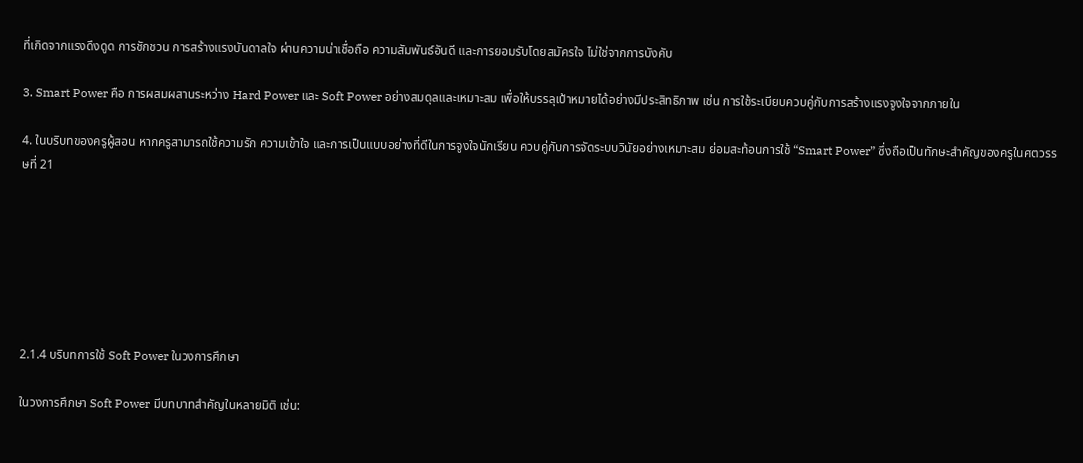ที่เกิดจากแรงดึงดูด การชักชวน การสร้างแรงบันดาลใจ ผ่านความน่าเชื่อถือ ความสัมพันธ์อันดี และการยอมรับโดยสมัครใจ ไม่ใช่จากการบังคับ

3. Smart Power คือ การผสมผสานระหว่าง Hard Power และ Soft Power อย่างสมดุลและเหมาะสม เพื่อให้บรรลุเป้าหมายได้อย่างมีประสิทธิภาพ เช่น การใช้ระเบียบควบคู่กับการสร้างแรงจูงใจจากภายใน

4. ในบริบทของครูผู้สอน หากครูสามารถใช้ความรัก ความเข้าใจ และการเป็นแบบอย่างที่ดีในการจูงใจนักเรียน ควบคู่กับการจัดระบบวินัยอย่างเหมาะสม ย่อมสะท้อนการใช้ “Smart Power” ซึ่งถือเป็นทักษะสำคัญของครูในศตวรรษที่ 21







2.1.4 บริบทการใช้ Soft Power ในวงการศึกษา

ในวงการศึกษา Soft Power มีบทบาทสำคัญในหลายมิติ เช่น: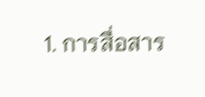1. การสื่อสาร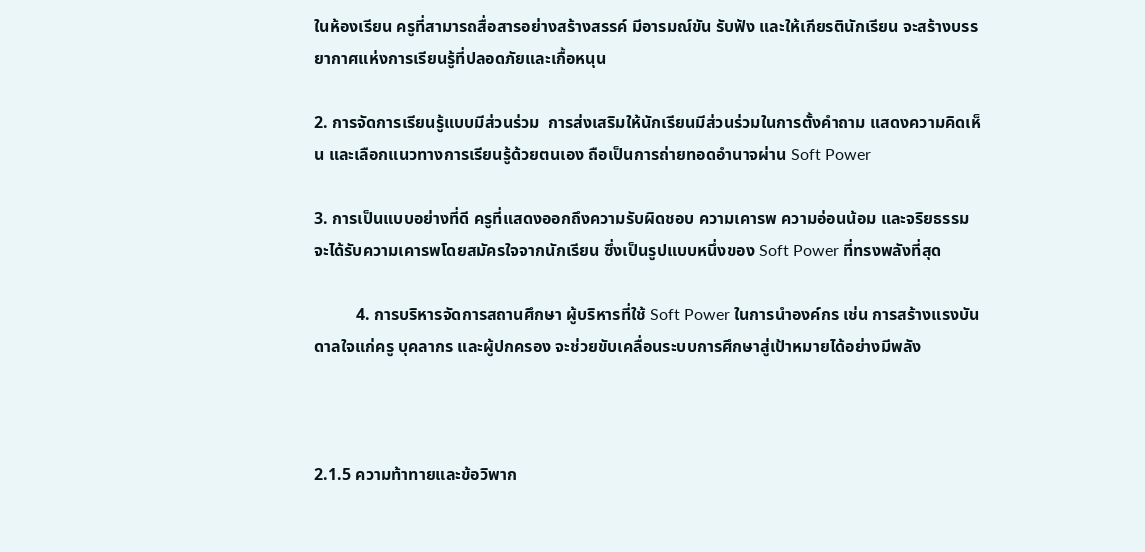ในห้องเรียน ครูที่สามารถสื่อสารอย่างสร้างสรรค์ มีอารมณ์ขัน รับฟัง และให้เกียรตินักเรียน จะสร้างบรรยากาศแห่งการเรียนรู้ที่ปลอดภัยและเกื้อหนุน

2. การจัดการเรียนรู้แบบมีส่วนร่วม  การส่งเสริมให้นักเรียนมีส่วนร่วมในการตั้งคำถาม แสดงความคิดเห็น และเลือกแนวทางการเรียนรู้ด้วยตนเอง ถือเป็นการถ่ายทอดอำนาจผ่าน Soft Power

3. การเป็นแบบอย่างที่ดี ครูที่แสดงออกถึงความรับผิดชอบ ความเคารพ ความอ่อนน้อม และจริยธรรม จะได้รับความเคารพโดยสมัครใจจากนักเรียน ซึ่งเป็นรูปแบบหนึ่งของ Soft Power ที่ทรงพลังที่สุด

          4. การบริหารจัดการสถานศึกษา ผู้บริหารที่ใช้ Soft Power ในการนำองค์กร เช่น การสร้างแรงบันดาลใจแก่ครู บุคลากร และผู้ปกครอง จะช่วยขับเคลื่อนระบบการศึกษาสู่เป้าหมายได้อย่างมีพลัง



2.1.5 ความท้าทายและข้อวิพาก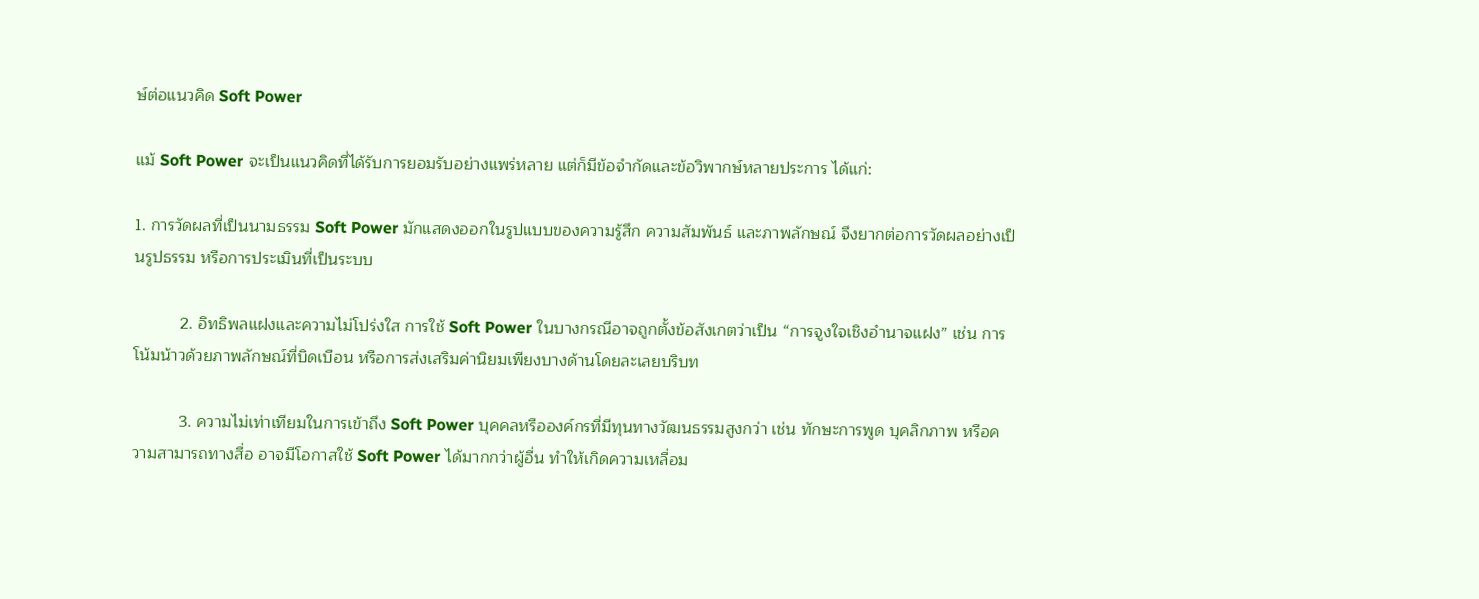ษ์ต่อแนวคิด Soft Power

แม้ Soft Power จะเป็นแนวคิดที่ได้รับการยอมรับอย่างแพร่หลาย แต่ก็มีข้อจำกัดและข้อวิพากษ์หลายประการ ได้แก่:

1. การวัดผลที่เป็นนามธรรม Soft Power มักแสดงออกในรูปแบบของความรู้สึก ความสัมพันธ์ และภาพลักษณ์ จึงยากต่อการวัดผลอย่างเป็นรูปธรรม หรือการประเมินที่เป็นระบบ

          2. อิทธิพลแฝงและความไม่โปร่งใส การใช้ Soft Power ในบางกรณีอาจถูกตั้งข้อสังเกตว่าเป็น “การจูงใจเชิงอำนาจแฝง” เช่น การโน้มน้าวด้วยภาพลักษณ์ที่บิดเบือน หรือการส่งเสริมค่านิยมเพียงบางด้านโดยละเลยบริบท

          3. ความไม่เท่าเทียมในการเข้าถึง Soft Power บุคคลหรือองค์กรที่มีทุนทางวัฒนธรรมสูงกว่า เช่น ทักษะการพูด บุคลิกภาพ หรือความสามารถทางสื่อ อาจมีโอกาสใช้ Soft Power ได้มากกว่าผู้อื่น ทำให้เกิดความเหลื่อม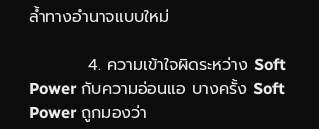ล้ำทางอำนาจแบบใหม่

          4. ความเข้าใจผิดระหว่าง Soft Power กับความอ่อนแอ บางครั้ง Soft Power ถูกมองว่า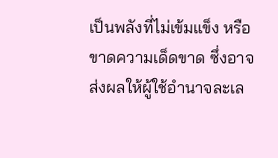เป็นพลังที่ไม่เข้มแข็ง หรือขาดความเด็ดขาด ซึ่งอาจส่งผลให้ผู้ใช้อำนาจละเล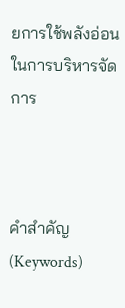ยการใช้พลังอ่อนในการบริหารจัดการ



คำสำคัญ (Keywords)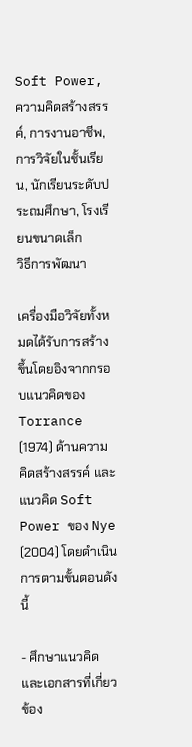Soft Power, ความคิดสร้างสรรค์, การงานอาชีพ, การวิจัยในชั้นเรียน, นักเรียนระดับประถมศึกษา, โรงเรียนขนาดเล็ก
วิธีการพัฒนา

เครื่องมือวิจัยทั้งหมดได้รับการสร้างขึ้นโดยอิงจากกรอบแนวคิดของ Torrance (1974) ด้านความคิดสร้างสรรค์ และแนวคิด Soft Power ของ Nye (2004) โดยดำเนินการตามขั้นตอนดังนี้

- ศึกษาแนวคิดและเอกสารที่เกี่ยวข้อง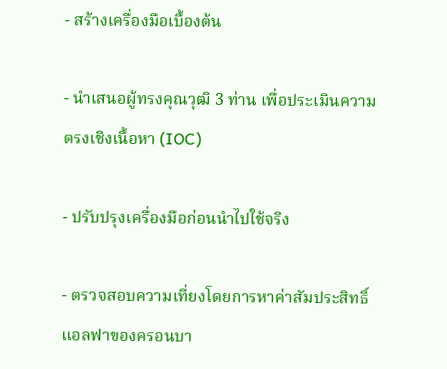- สร้างเครื่องมือเบื้องต้น

- นำเสนอผู้ทรงคุณวุฒิ 3 ท่าน เพื่อประเมินความตรงเชิงเนื้อหา (IOC)

- ปรับปรุงเครื่องมือก่อนนำไปใช้จริง

- ตรวจสอบความเที่ยงโดยการหาค่าสัมประสิทธิ์แอลฟาของครอนบา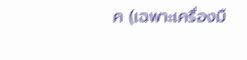ค (เฉพาะเครื่องมื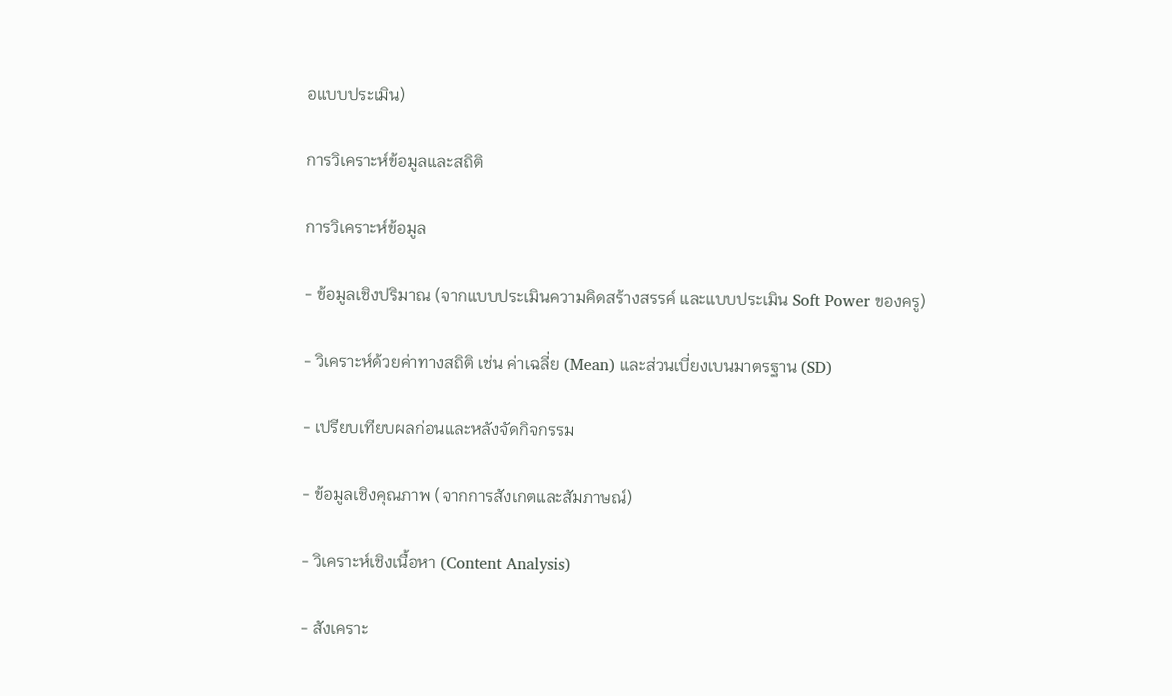อแบบประเมิน)

การวิเคราะห์ข้อมูลและสถิติ

การวิเคราะห์ข้อมูล

- ข้อมูลเชิงปริมาณ (จากแบบประเมินความคิดสร้างสรรค์ และแบบประเมิน Soft Power ของครู)

- วิเคราะห์ด้วยค่าทางสถิติ เช่น ค่าเฉลี่ย (Mean) และส่วนเบี่ยงเบนมาตรฐาน (SD)

- เปรียบเทียบผลก่อนและหลังจัดกิจกรรม

- ข้อมูลเชิงคุณภาพ (จากการสังเกตและสัมภาษณ์)

- วิเคราะห์เชิงเนื้อหา (Content Analysis)

- สังเคราะ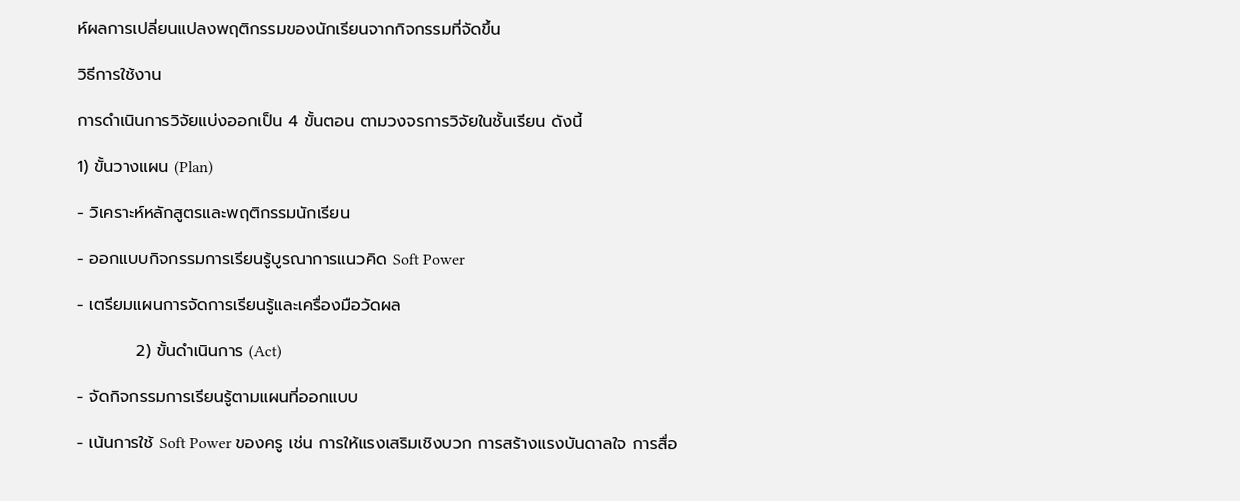ห์ผลการเปลี่ยนแปลงพฤติกรรมของนักเรียนจากกิจกรรมที่จัดขึ้น

วิธีการใช้งาน

การดำเนินการวิจัยแบ่งออกเป็น 4 ขั้นตอน ตามวงจรการวิจัยในชั้นเรียน ดังนี้

1) ขั้นวางแผน (Plan)

- วิเคราะห์หลักสูตรและพฤติกรรมนักเรียน

- ออกแบบกิจกรรมการเรียนรู้บูรณาการแนวคิด Soft Power

- เตรียมแผนการจัดการเรียนรู้และเครื่องมือวัดผล

          2) ขั้นดำเนินการ (Act)

- จัดกิจกรรมการเรียนรู้ตามแผนที่ออกแบบ

- เน้นการใช้ Soft Power ของครู เช่น การให้แรงเสริมเชิงบวก การสร้างแรงบันดาลใจ การสื่อ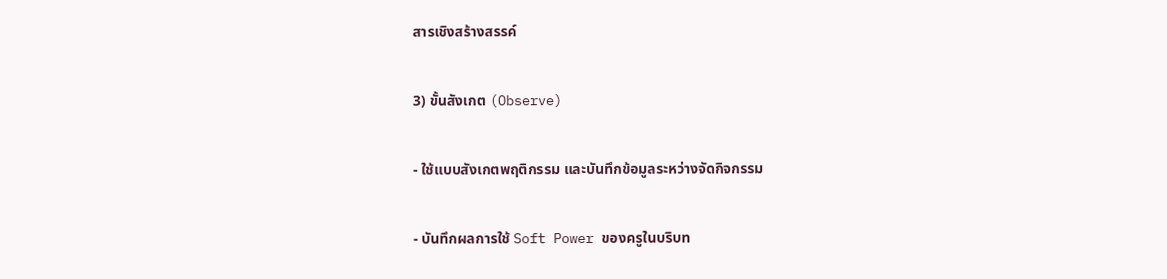สารเชิงสร้างสรรค์

3) ขั้นสังเกต (Observe)

- ใช้แบบสังเกตพฤติกรรม และบันทึกข้อมูลระหว่างจัดกิจกรรม

- บันทึกผลการใช้ Soft Power ของครูในบริบท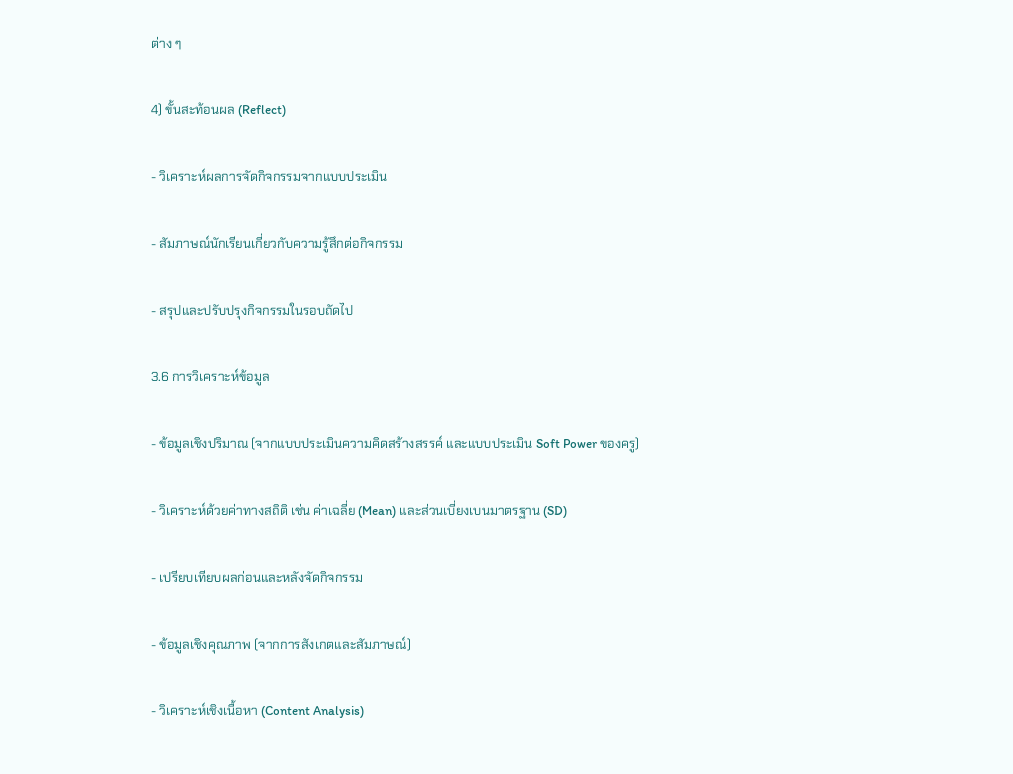ต่าง ๆ

4) ขั้นสะท้อนผล (Reflect)

- วิเคราะห์ผลการจัดกิจกรรมจากแบบประเมิน

- สัมภาษณ์นักเรียนเกี่ยวกับความรู้สึกต่อกิจกรรม

- สรุปและปรับปรุงกิจกรรมในรอบถัดไป

3.6 การวิเคราะห์ข้อมูล

- ข้อมูลเชิงปริมาณ (จากแบบประเมินความคิดสร้างสรรค์ และแบบประเมิน Soft Power ของครู)

- วิเคราะห์ด้วยค่าทางสถิติ เช่น ค่าเฉลี่ย (Mean) และส่วนเบี่ยงเบนมาตรฐาน (SD)

- เปรียบเทียบผลก่อนและหลังจัดกิจกรรม

- ข้อมูลเชิงคุณภาพ (จากการสังเกตและสัมภาษณ์)

- วิเคราะห์เชิงเนื้อหา (Content Analysis)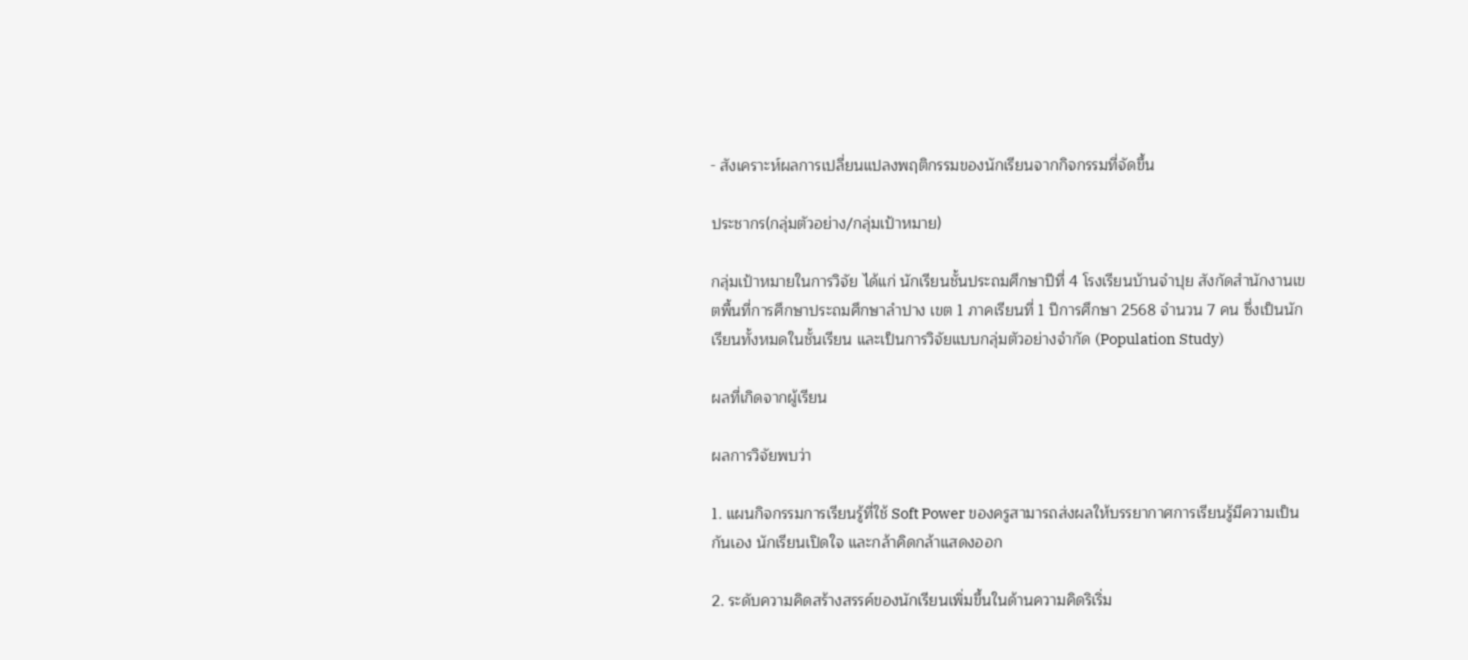- สังเคราะห์ผลการเปลี่ยนแปลงพฤติกรรมของนักเรียนจากกิจกรรมที่จัดขึ้น

ประชากร(กลุ่มตัวอย่าง/กลุ่มเป้าหมาย)

กลุ่มเป้าหมายในการวิจัย ได้แก่ นักเรียนชั้นประถมศึกษาปีที่ 4 โรงเรียนบ้านจำปุย สังกัดสำนักงานเขตพื้นที่การศึกษาประถมศึกษาลำปาง เขต 1 ภาคเรียนที่ 1 ปีการศึกษา 2568 จำนวน 7 คน ซึ่งเป็นนักเรียนทั้งหมดในชั้นเรียน และเป็นการวิจัยแบบกลุ่มตัวอย่างจำกัด (Population Study)

ผลที่เกิดจากผู้เรียน

ผลการวิจัยพบว่า

1. แผนกิจกรรมการเรียนรู้ที่ใช้ Soft Power ของครูสามารถส่งผลให้บรรยากาศการเรียนรู้มีความเป็นกันเอง นักเรียนเปิดใจ และกล้าคิดกล้าแสดงออก

2. ระดับความคิดสร้างสรรค์ของนักเรียนเพิ่มขึ้นในด้านความคิดริเริ่ม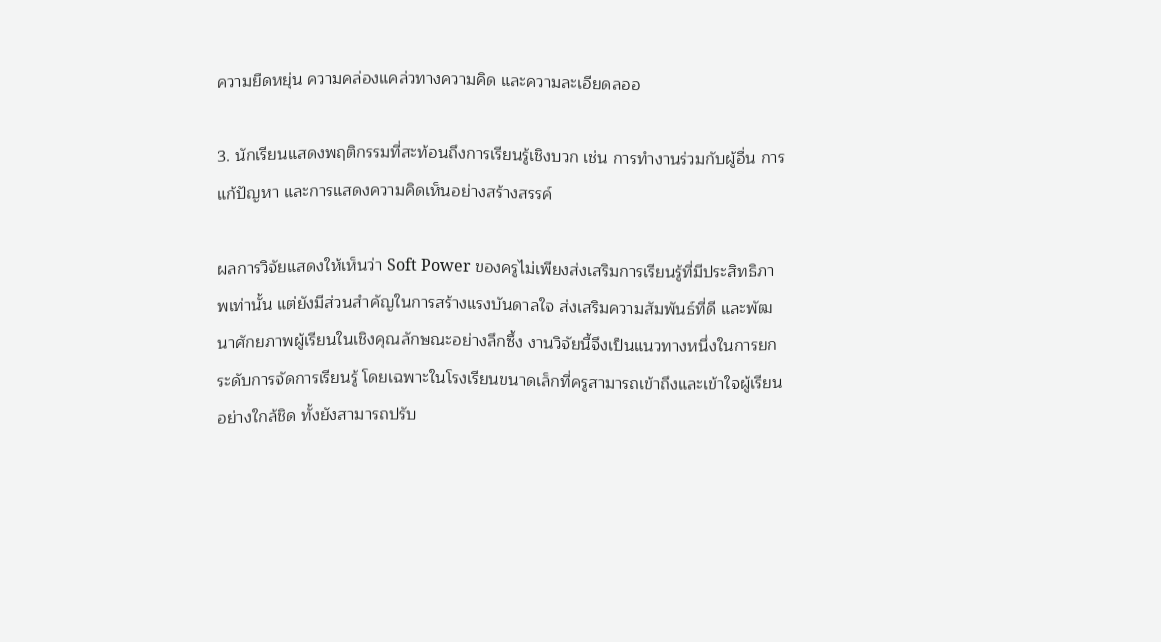ความยืดหยุ่น ความคล่องแคล่วทางความคิด และความละเอียดลออ

3. นักเรียนแสดงพฤติกรรมที่สะท้อนถึงการเรียนรู้เชิงบวก เช่น การทำงานร่วมกับผู้อื่น การแก้ปัญหา และการแสดงความคิดเห็นอย่างสร้างสรรค์

ผลการวิจัยแสดงให้เห็นว่า Soft Power ของครูไม่เพียงส่งเสริมการเรียนรู้ที่มีประสิทธิภาพเท่านั้น แต่ยังมีส่วนสำคัญในการสร้างแรงบันดาลใจ ส่งเสริมความสัมพันธ์ที่ดี และพัฒนาศักยภาพผู้เรียนในเชิงคุณลักษณะอย่างลึกซึ้ง งานวิจัยนี้จึงเป็นแนวทางหนึ่งในการยกระดับการจัดการเรียนรู้ โดยเฉพาะในโรงเรียนขนาดเล็กที่ครูสามารถเข้าถึงและเข้าใจผู้เรียนอย่างใกล้ชิด ทั้งยังสามารถปรับ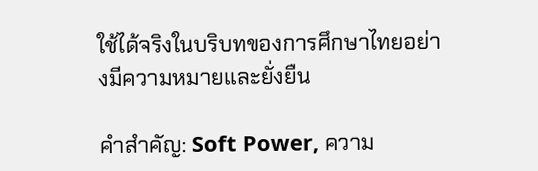ใช้ได้จริงในบริบทของการศึกษาไทยอย่างมีความหมายและยั่งยืน

คำสำคัญ: Soft Power, ความ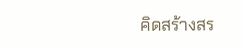คิดสร้างสร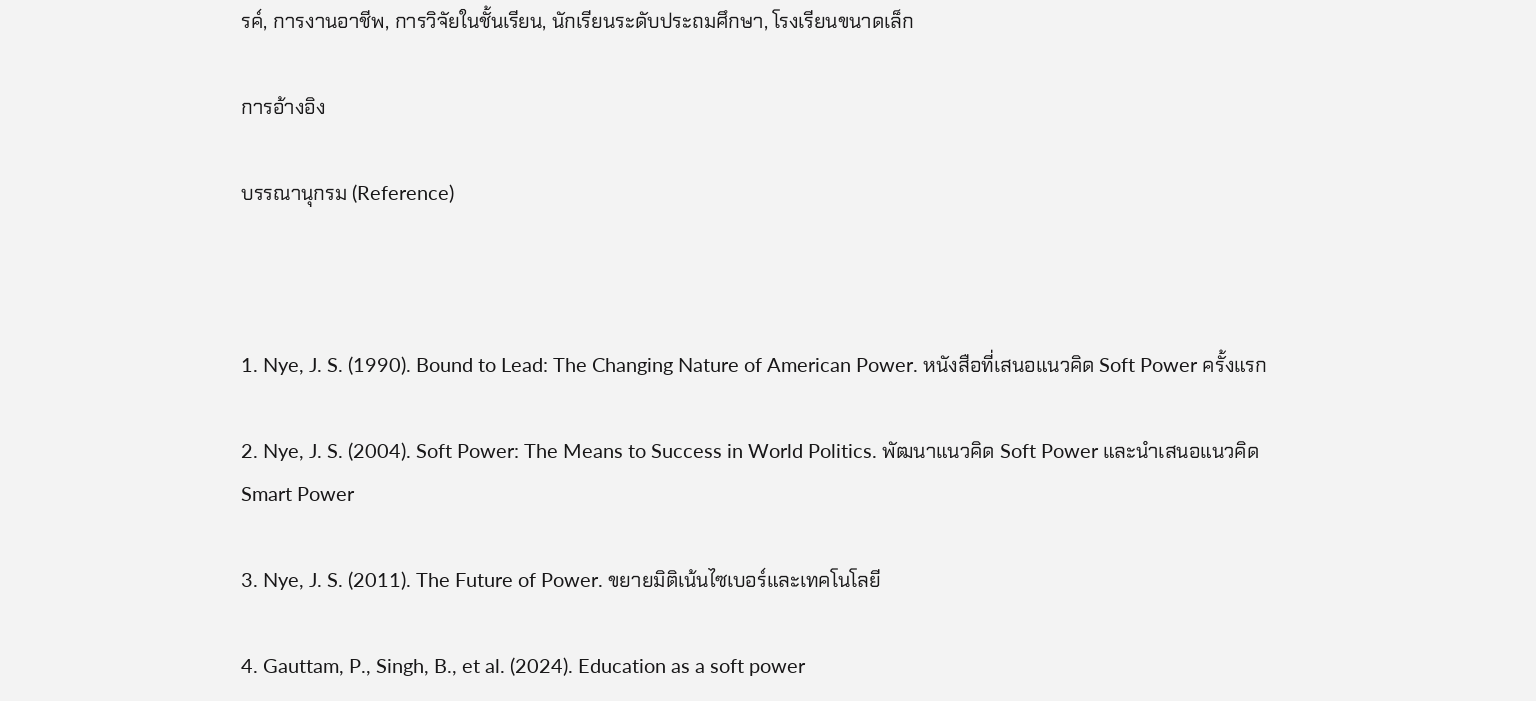รค์, การงานอาชีพ, การวิจัยในชั้นเรียน, นักเรียนระดับประถมศึกษา, โรงเรียนขนาดเล็ก

การอ้างอิง

บรรณานุกรม (Reference)



1. Nye, J. S. (1990). Bound to Lead: The Changing Nature of American Power. หนังสือที่เสนอแนวคิด Soft Power ครั้งแรก

2. Nye, J. S. (2004). Soft Power: The Means to Success in World Politics. พัฒนาแนวคิด Soft Power และนำเสนอแนวคิด Smart Power

3. Nye, J. S. (2011). The Future of Power. ขยายมิติเน้นไซเบอร์และเทคโนโลยี

4. Gauttam, P., Singh, B., et al. (2024). Education as a soft power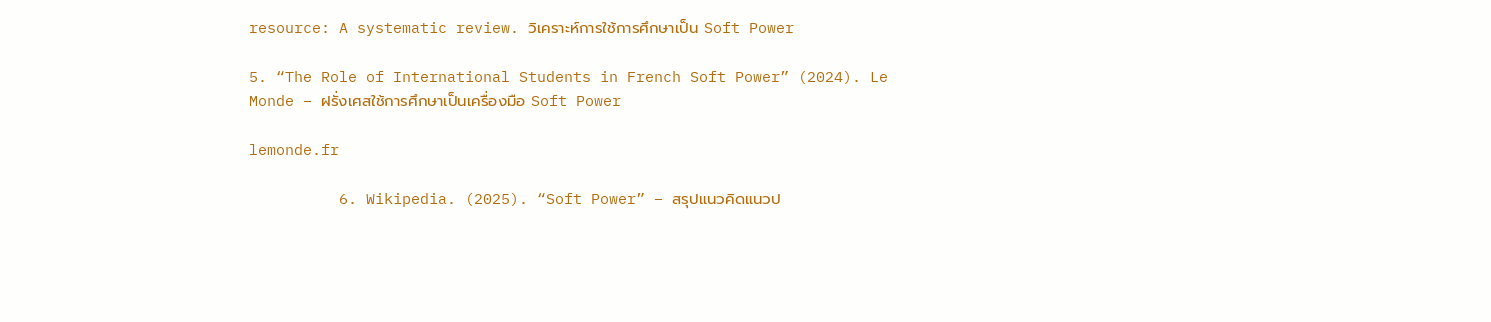resource: A systematic review. วิเคราะห์การใช้การศึกษาเป็น Soft Power

5. “The Role of International Students in French Soft Power” (2024). Le Monde – ฝรั่งเศสใช้การศึกษาเป็นเครื่องมือ Soft Power

lemonde.fr

          6. Wikipedia. (2025). “Soft Power” – สรุปแนวคิดแนวป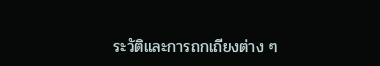ระวัติและการถกเถียงต่าง ๆ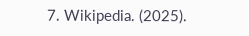7. Wikipedia. (2025).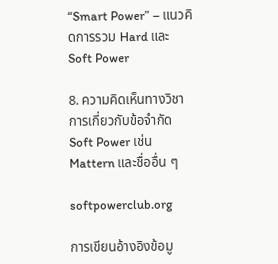“Smart Power” – แนวคิดการรวม Hard และ Soft Power

8. ความคิดเห็นทางวิชาการเกี่ยวกับข้อจำกัด Soft Power เช่น Mattern และชื่ออื่น ๆ

softpowerclub.org

การเขียนอ้างอิงข้อมู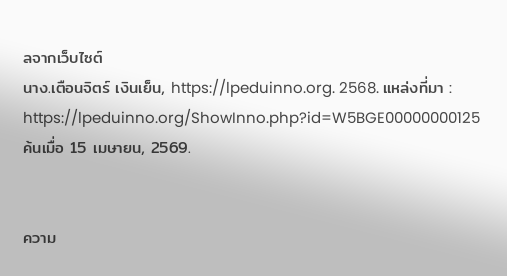ลจากเว็บไซต์
นาง.เตือนจิตร์ เงินเย็น, https://lpeduinno.org. 2568. แหล่งที่มา : https://lpeduinno.org/ShowInno.php?id=W5BGE00000000125 ค้นเมื่อ 15 เมษายน, 2569.


ความ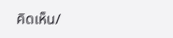คิดเห็น/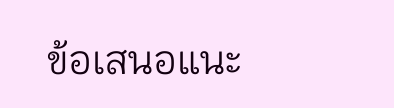ข้อเสนอแนะ